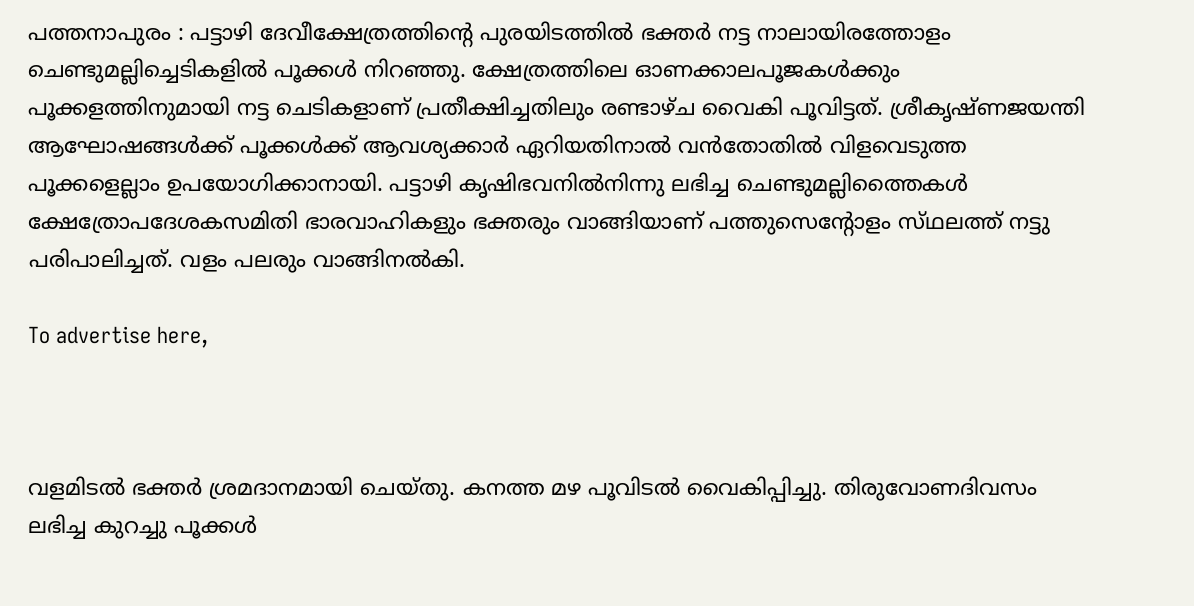പത്തനാപുരം : പട്ടാഴി ദേവീക്ഷേത്രത്തിന്റെ പുരയിടത്തിൽ ഭക്തർ നട്ട നാലായിരത്തോളം ചെണ്ടുമല്ലിച്ചെടികളിൽ പൂക്കൾ നിറഞ്ഞു. ക്ഷേത്രത്തിലെ ഓണക്കാലപൂജകൾക്കും പൂക്കളത്തിനുമായി നട്ട ചെടികളാണ് പ്രതീക്ഷിച്ചതിലും രണ്ടാഴ്ച വൈകി പൂവിട്ടത്. ശ്രീകൃഷ്ണജയന്തി ആഘോഷങ്ങൾക്ക് പൂക്കൾക്ക് ആവശ്യക്കാർ ഏറിയതിനാൽ വൻതോതിൽ വിളവെടുത്ത പൂക്കളെല്ലാം ഉപയോഗിക്കാനായി. പട്ടാഴി കൃഷിഭവനിൽനിന്നു ലഭിച്ച ചെണ്ടുമല്ലിത്തൈകൾ ക്ഷേത്രോപദേശകസമിതി ഭാരവാഹികളും ഭക്തരും വാങ്ങിയാണ് പത്തുസെന്റോളം സ്‌ഥലത്ത് നട്ടു പരിപാലിച്ചത്. വളം പലരും വാങ്ങിനൽകി.

To advertise here,



വളമിടൽ ഭക്തർ ശ്രമദാനമായി ചെയ്തു. കനത്ത മഴ പൂവിടൽ വൈകിപ്പിച്ചു. തിരുവോണദിവസം ലഭിച്ച കുറച്ചു പൂക്കൾ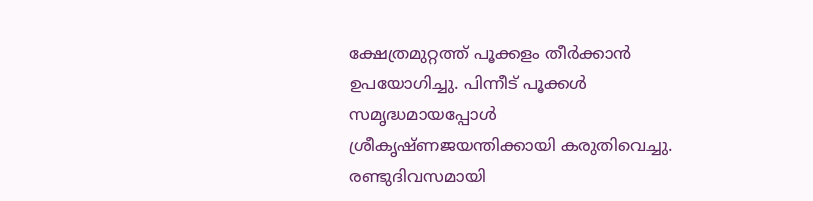ക്ഷേത്രമുറ്റത്ത് പൂക്കളം തീർക്കാൻ ഉപയോഗിച്ചു. പിന്നീട് പൂക്കൾ സമൃദ്ധമായപ്പോൾ ശ്രീകൃഷ്ണജയന്തിക്കായി കരുതിവെച്ചു. രണ്ടുദിവസമായി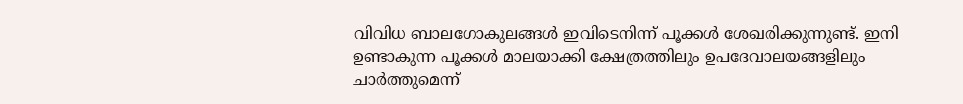വിവിധ ബാലഗോകുലങ്ങൾ ഇവിടെനിന്ന്‌ പൂക്കൾ ശേഖരിക്കുന്നുണ്ട്‌. ഇനി ഉണ്ടാകുന്ന പൂക്കൾ മാലയാക്കി ക്ഷേത്രത്തിലും ഉപദേവാലയങ്ങളിലും ചാർത്തുമെന്ന്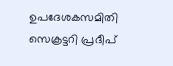ഉപദേശകസമിതി സെക്രട്ടറി പ്രദീപ്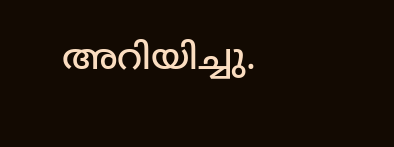അറിയിച്ചു.